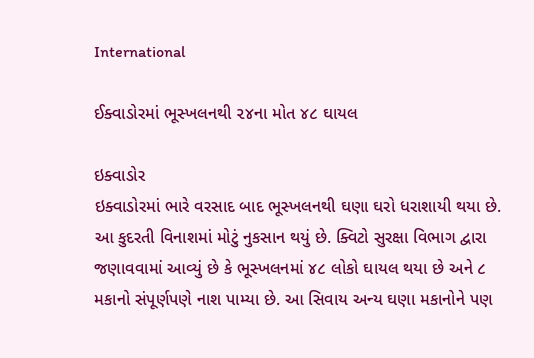International

ઈક્વાડોરમાં ભૂસ્ખલનથી ૨૪ના મોત ૪૮ ઘાયલ

ઇક્વાડોર
ઇક્વાડોરમાં ભારે વરસાદ બાદ ભૂસ્ખલનથી ઘણા ઘરો ધરાશાયી થયા છે. આ કુદરતી વિનાશમાં મોટું નુકસાન થયું છે. ક્વિટો સુરક્ષા વિભાગ દ્વારા જણાવવામાં આવ્યું છે કે ભૂસ્ખલનમાં ૪૮ લોકો ઘાયલ થયા છે અને ૮ મકાનો સંપૂર્ણપણે નાશ પામ્યા છે. આ સિવાય અન્ય ઘણા મકાનોને પણ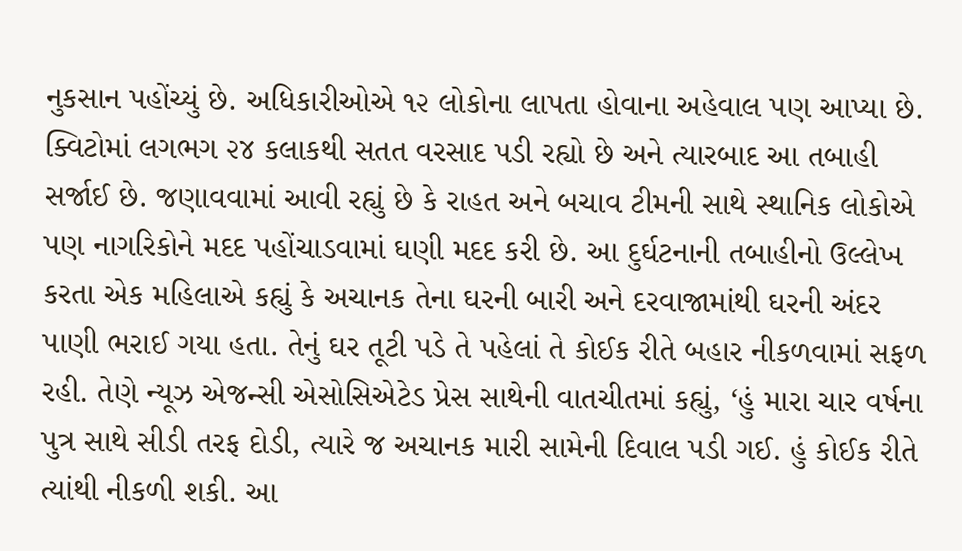નુકસાન પહોંચ્યું છે. અધિકારીઓએ ૧૨ લોકોના લાપતા હોવાના અહેવાલ પણ આપ્યા છે. ક્વિટોમાં લગભગ ૨૪ કલાકથી સતત વરસાદ પડી રહ્યો છે અને ત્યારબાદ આ તબાહી સર્જાઈ છે. જણાવવામાં આવી રહ્યું છે કે રાહત અને બચાવ ટીમની સાથે સ્થાનિક લોકોએ પણ નાગરિકોને મદદ પહોંચાડવામાં ઘણી મદદ કરી છે. આ દુર્ઘટનાની તબાહીનો ઉલ્લેખ કરતા એક મહિલાએ કહ્યું કે અચાનક તેના ઘરની બારી અને દરવાજામાંથી ઘરની અંદર પાણી ભરાઈ ગયા હતા. તેનું ઘર તૂટી પડે તે પહેલાં તે કોઈક રીતે બહાર નીકળવામાં સફળ રહી. તેણે ન્યૂઝ એજન્સી એસોસિએટેડ પ્રેસ સાથેની વાતચીતમાં કહ્યું, ‘હું મારા ચાર વર્ષના પુત્ર સાથે સીડી તરફ દોડી, ત્યારે જ અચાનક મારી સામેની દિવાલ પડી ગઈ. હું કોઈક રીતે ત્યાંથી નીકળી શકી. આ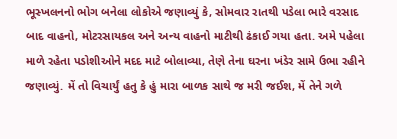ભૂસ્ખલનનો ભોગ બનેલા લોકોએ જણાવ્યું કે, સોમવાર રાતથી પડેલા ભારે વરસાદ બાદ વાહનો, મોટરસાયકલ અને અન્ય વાહનો માટીથી ઢંકાઈ ગયા હતા. અમે પહેલા માળે રહેતા પડોશીઓને મદદ માટે બોલાવ્યા, તેણે તેના ઘરના ખંડેર સામે ઉભા રહીને જણાવ્યું. મેં તો વિચાર્યું હતુ કે હું મારા બાળક સાથે જ મરી જઈશ, મેં તેને ગળે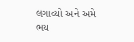લગાવ્યો અને અમે ભય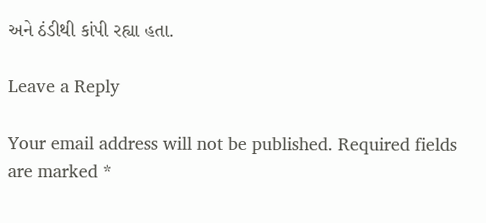અને ઠંડીથી કાંપી રહ્યા હતા.

Leave a Reply

Your email address will not be published. Required fields are marked *